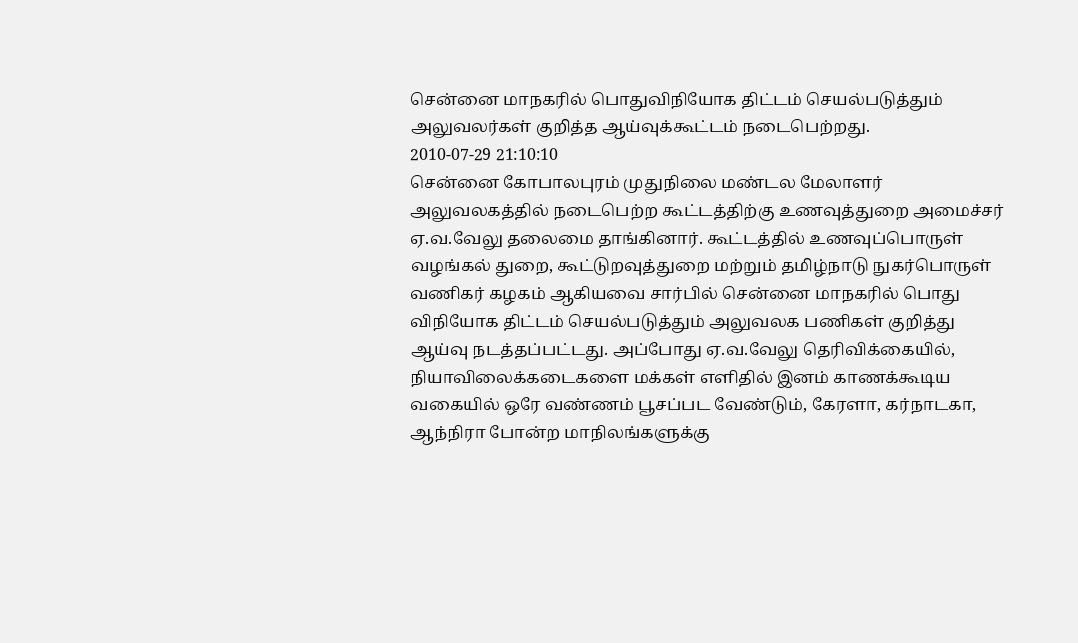சென்னை மாநகரில் பொதுவிநியோக திட்டம் செயல்படுத்தும் அலுவலர்கள் குறித்த ஆய்வுக்கூட்டம் நடைபெற்றது.
2010-07-29 21:10:10
சென்னை கோபாலபுரம் முதுநிலை மண்டல மேலாளர் அலுவலகத்தில் நடைபெற்ற கூட்டத்திற்கு உணவுத்துறை அமைச்சர் ஏ.வ.வேலு தலைமை தாங்கினார். கூட்டத்தில் உணவுப்பொருள் வழங்கல் துறை, கூட்டுறவுத்துறை மற்றும் தமிழ்நாடு நுகர்பொருள் வணிகர் கழகம் ஆகியவை சார்பில் சென்னை மாநகரில் பொது விநியோக திட்டம் செயல்படுத்தும் அலுவலக பணிகள் குறித்து ஆய்வு நடத்தப்பட்டது. அப்போது ஏ.வ.வேலு தெரிவிக்கையில், நியாவிலைக்கடைகளை மக்கள் எளிதில் இனம் காணக்கூடிய வகையில் ஒரே வண்ணம் பூசப்பட வேண்டும், கேரளா, கர்நாடகா, ஆந்நிரா போன்ற மாநிலங்களுக்கு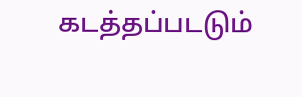கடத்தப்படடும்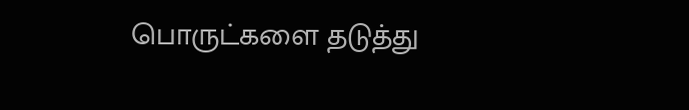பொருட்களை தடுத்து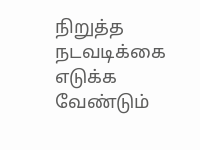நிறுத்த நடவடிக்கை எடுக்க வேண்டும்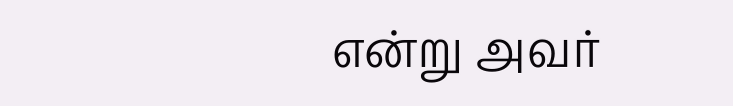என்று அவர்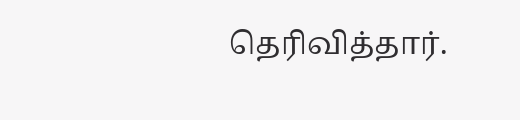தெரிவித்தார்.